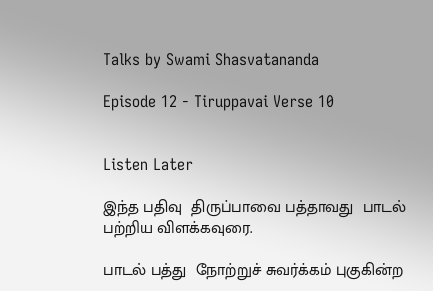Talks by Swami Shasvatananda

Episode 12 - Tiruppavai Verse 10


Listen Later

இந்த பதிவு  திருப்பாவை பத்தாவது  பாடல் பற்றிய விளக்கவுரை.

பாடல் பத்து  நோற்றுச் சுவர்க்கம் புகுகின்ற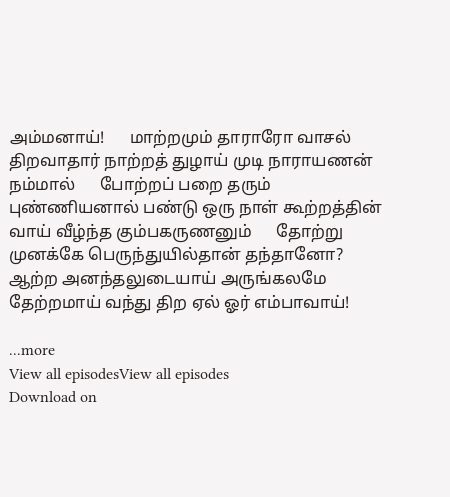அம்மனாய்!      மாற்றமும் தாராரோ வாசல் திறவாதார் நாற்றத் துழாய் முடி நாராயணன் நம்மால்      போற்றப் பறை தரும் புண்ணியனால் பண்டு ஒரு நாள் கூற்றத்தின் வாய் வீழ்ந்த கும்பகருணனும்      தோற்று முனக்கே பெருந்துயில்தான் தந்தானோ? ஆற்ற அனந்தலுடையாய் அருங்கலமே      தேற்றமாய் வந்து திற ஏல் ஓர் எம்பாவாய்!

...more
View all episodesView all episodes
Download on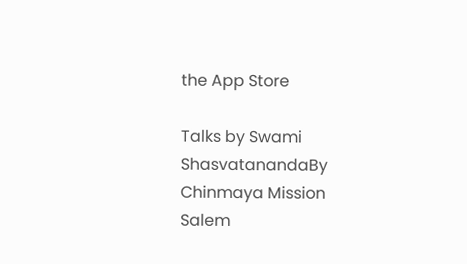the App Store

Talks by Swami ShasvatanandaBy Chinmaya Mission Salem